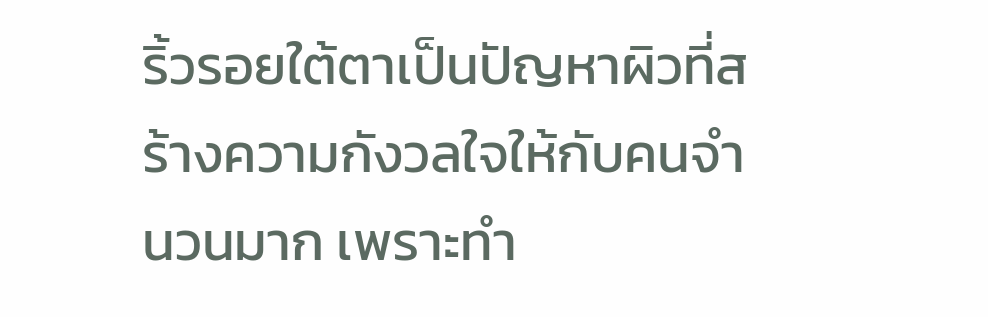ริ้วรอยใต้ตาเป็นปัญหาผิวที่สร้างความกังวลใจให้กับคนจำนวนมาก เพราะทำ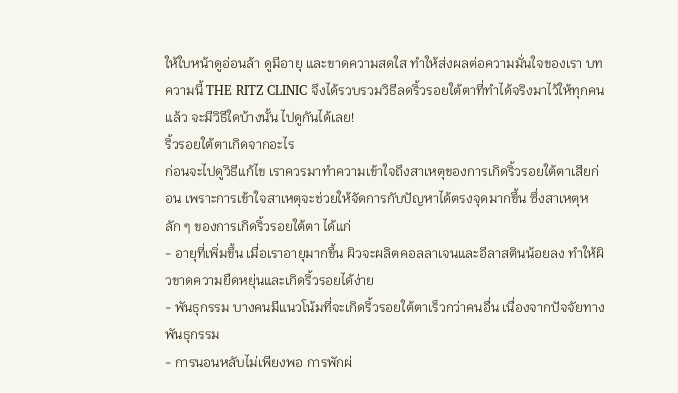ให้ใบหน้าดูอ่อนล้า ดูมีอายุ และขาดความสดใส ทำให้ส่งผลต่อความมั่นใจของเรา บทความนี้ THE RITZ CLINIC จึงได้รวบรวมวิธีลดริ้วรอยใต้ตาที่ทำได้จริงมาไว้ให้ทุกคนแล้ว จะมีวิธีใดบ้างนั้น ไปดูกันได้เลย!
ริ้วรอยใต้ตาเกิดจากอะไร
ก่อนจะไปดูวิธีแก้ไข เราควรมาทำความเข้าใจถึงสาเหตุของการเกิดริ้วรอยใต้ตาเสียก่อน เพราะการเข้าใจสาเหตุจะช่วยให้จัดการกับปัญหาได้ตรงจุดมากขึ้น ซึ่งสาเหตุหลัก ๆ ของการเกิดริ้วรอยใต้ตา ได้แก่
- อายุที่เพิ่มขึ้น เมื่อเราอายุมากขึ้น ผิวจะผลิตคอลลาเจนและอีลาสตินน้อยลง ทำให้ผิวขาดความยืดหยุ่นและเกิดริ้วรอยได้ง่าย
- พันธุกรรม บางคนมีแนวโน้มที่จะเกิดริ้วรอยใต้ตาเร็วกว่าคนอื่น เนื่องจากปัจจัยทางพันธุกรรม
- การนอนหลับไม่เพียงพอ การพักผ่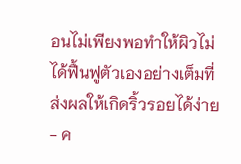อนไม่เพียงพอทำให้ผิวไม่ได้ฟื้นฟูตัวเองอย่างเต็มที่ ส่งผลให้เกิดริ้วรอยได้ง่าย
- ค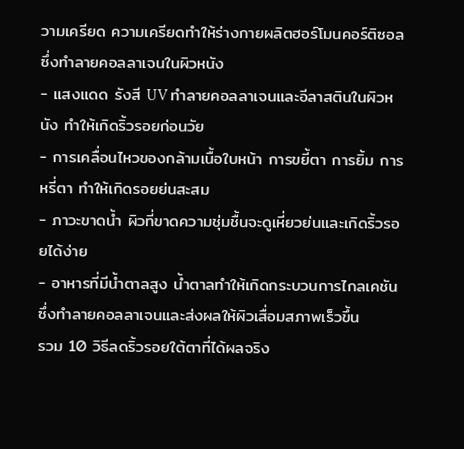วามเครียด ความเครียดทำให้ร่างกายผลิตฮอร์โมนคอร์ติซอลซึ่งทำลายคอลลาเจนในผิวหนัง
- แสงแดด รังสี UV ทำลายคอลลาเจนและอีลาสตินในผิวหนัง ทำให้เกิดริ้วรอยก่อนวัย
- การเคลื่อนไหวของกล้ามเนื้อใบหน้า การขยี้ตา การยิ้ม การหรี่ตา ทำให้เกิดรอยย่นสะสม
- ภาวะขาดน้ำ ผิวที่ขาดความชุ่มชื้นจะดูเหี่ยวย่นและเกิดริ้วรอยได้ง่าย
- อาหารที่มีน้ำตาลสูง น้ำตาลทำให้เกิดกระบวนการไกลเคชัน ซึ่งทำลายคอลลาเจนและส่งผลให้ผิวเสื่อมสภาพเร็วขึ้น
รวม 10 วิธีลดริ้วรอยใต้ตาที่ได้ผลจริง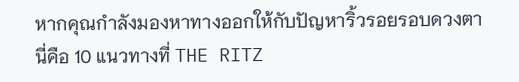หากคุณกำลังมองหาทางออกให้กับปัญหาริ้วรอยรอบดวงตา นี่คือ 10 แนวทางที่ THE RITZ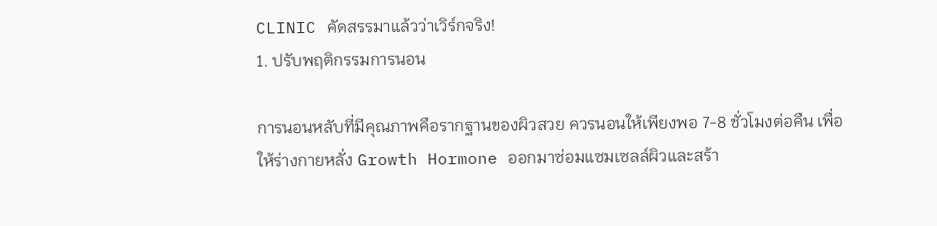CLINIC คัดสรรมาแล้วว่าเวิร์กจริง!
1. ปรับพฤติกรรมการนอน

การนอนหลับที่มีคุณภาพคือรากฐานของผิวสวย ควรนอนให้เพียงพอ 7-8 ชั่วโมงต่อคืน เพื่อให้ร่างกายหลั่ง Growth Hormone ออกมาซ่อมแซมเซลล์ผิวและสร้า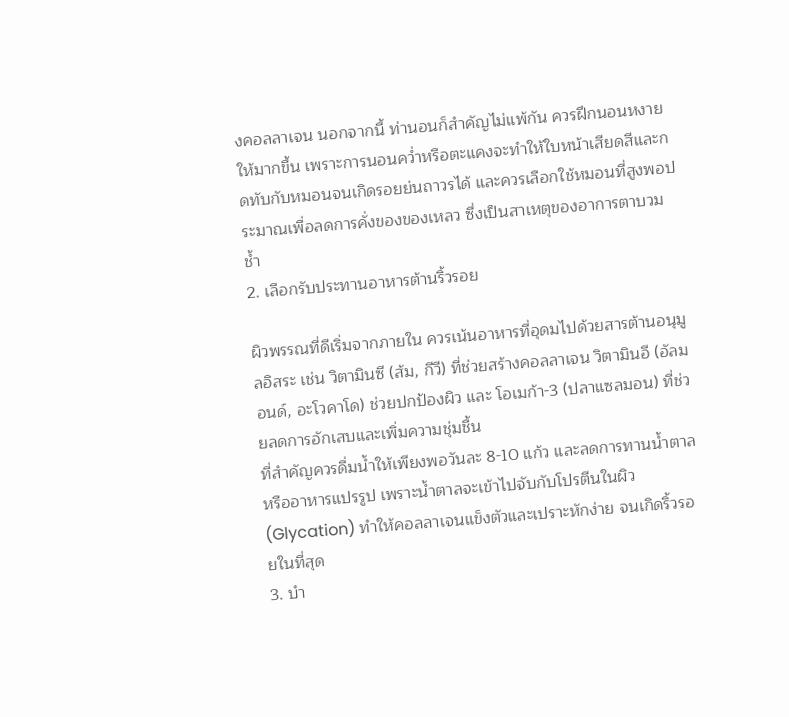งคอลลาเจน นอกจากนี้ ท่านอนก็สำคัญไม่แพ้กัน ควรฝึกนอนหงายให้มากขึ้น เพราะการนอนคว่ำหรือตะแคงจะทำให้ใบหน้าเสียดสีและกดทับกับหมอนจนเกิดรอยย่นถาวรได้ และควรเลือกใช้หมอนที่สูงพอประมาณเพื่อลดการคั่งของของเหลว ซึ่งเป็นสาเหตุของอาการตาบวมช้ำ
2. เลือกรับประทานอาหารต้านริ้วรอย

ผิวพรรณที่ดีเริ่มจากภายใน ควรเน้นอาหารที่อุดมไปด้วยสารต้านอนุมูลอิสระ เช่น วิตามินซี (ส้ม, กีวี) ที่ช่วยสร้างคอลลาเจน วิตามินอี (อัลมอนด์, อะโวคาโด) ช่วยปกป้องผิว และ โอเมก้า-3 (ปลาแซลมอน) ที่ช่วยลดการอักเสบและเพิ่มความชุ่มชื้น
ที่สำคัญควรดื่มน้ำให้เพียงพอวันละ 8-10 แก้ว และลดการทานน้ำตาลหรืออาหารแปรรูป เพราะน้ำตาลจะเข้าไปจับกับโปรตีนในผิว (Glycation) ทำให้คอลลาเจนแข็งตัวและเปราะหักง่าย จนเกิดริ้วรอยในที่สุด
3. บำ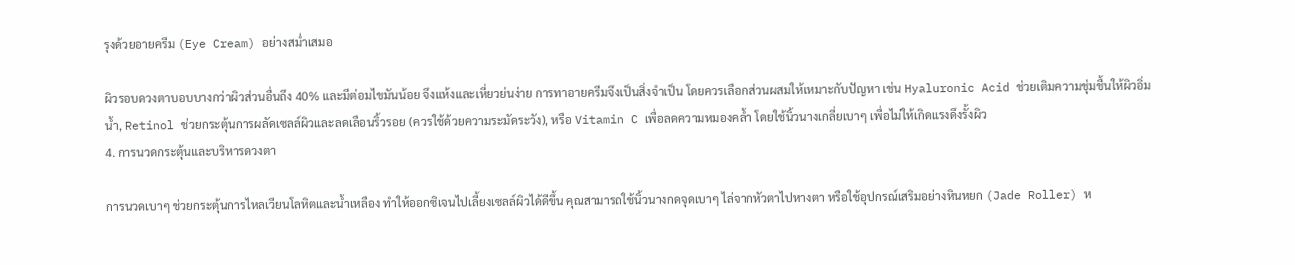รุงด้วยอายครีม (Eye Cream) อย่างสม่ำเสมอ

ผิวรอบดวงตาบอบบางกว่าผิวส่วนอื่นถึง 40% และมีต่อมไขมันน้อย จึงแห้งและเหี่ยวย่นง่าย การทาอายครีมจึงเป็นสิ่งจำเป็น โดยควรเลือกส่วนผสมให้เหมาะกับปัญหา เช่น Hyaluronic Acid ช่วยเติมความชุ่มชื้นให้ผิวอิ่มน้ำ, Retinol ช่วยกระตุ้นการผลัดเซลล์ผิวและลดเลือนริ้วรอย (ควรใช้ด้วยความระมัดระวัง), หรือ Vitamin C เพื่อลดความหมองคล้ำ โดยใช้นิ้วนางเกลี่ยเบาๆ เพื่อไม่ให้เกิดแรงดึงรั้งผิว
4. การนวดกระตุ้นและบริหารดวงตา

การนวดเบาๆ ช่วยกระตุ้นการไหลเวียนโลหิตและน้ำเหลือง ทำให้ออกซิเจนไปเลี้ยงเซลล์ผิวได้ดีขึ้น คุณสามารถใช้นิ้วนางกดจุดเบาๆ ไล่จากหัวตาไปหางตา หรือใช้อุปกรณ์เสริมอย่างหินหยก (Jade Roller) ห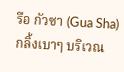รือ กัวซา (Gua Sha) กลิ้งเบาๆ บริเวณ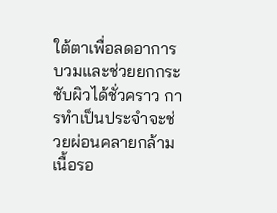ใต้ตาเพื่อลดอาการบวมและช่วยยกกระชับผิวได้ชั่วคราว การทำเป็นประจำจะช่วยผ่อนคลายกล้ามเนื้อรอ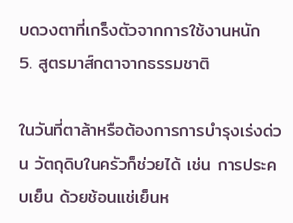บดวงตาที่เกร็งตัวจากการใช้งานหนัก
5. สูตรมาส์กตาจากธรรมชาติ

ในวันที่ตาล้าหรือต้องการการบำรุงเร่งด่วน วัตถุดิบในครัวก็ช่วยได้ เช่น การประคบเย็น ด้วยช้อนแช่เย็นห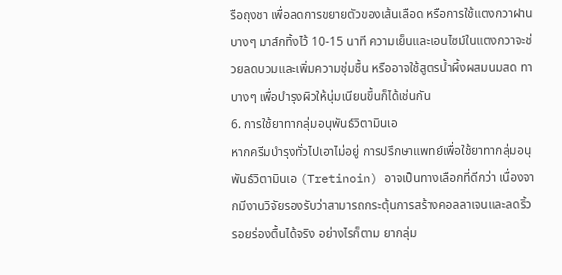รือถุงชา เพื่อลดการขยายตัวของเส้นเลือด หรือการใช้แตงกวาฝานบางๆ มาส์กทิ้งไว้ 10-15 นาที ความเย็นและเอนไซม์ในแตงกวาจะช่วยลดบวมและเพิ่มความชุ่มชื้น หรืออาจใช้สูตรน้ำผึ้งผสมนมสด ทาบางๆ เพื่อบำรุงผิวให้นุ่มเนียนขึ้นก็ได้เช่นกัน
6. การใช้ยาทากลุ่มอนุพันธ์วิตามินเอ
หากครีมบำรุงทั่วไปเอาไม่อยู่ การปรึกษาแพทย์เพื่อใช้ยาทากลุ่มอนุพันธ์วิตามินเอ (Tretinoin) อาจเป็นทางเลือกที่ดีกว่า เนื่องจากมีงานวิจัยรองรับว่าสามารถกระตุ้นการสร้างคอลลาเจนและลดริ้วรอยร่องตื้นได้จริง อย่างไรก็ตาม ยากลุ่ม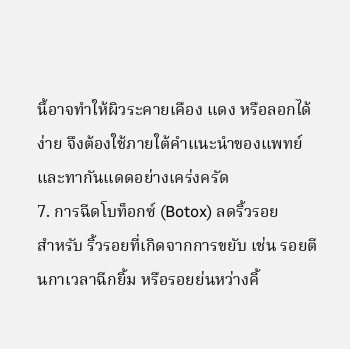นี้อาจทำให้ผิวระคายเคือง แดง หรือลอกได้ง่าย จึงต้องใช้ภายใต้คำแนะนำของแพทย์และทากันแดดอย่างเคร่งครัด
7. การฉีดโบท็อกซ์ (Botox) ลดริ้วรอย
สำหรับ ริ้วรอยที่เกิดจากการขยับ เช่น รอยตีนกาเวลาฉีกยิ้ม หรือรอยย่นหว่างคิ้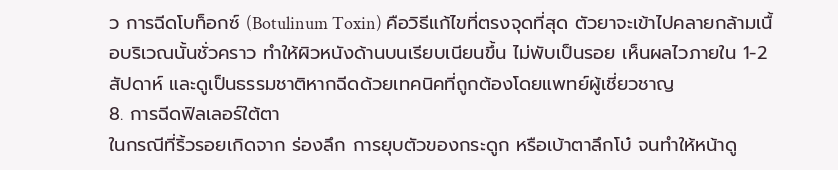ว การฉีดโบท็อกซ์ (Botulinum Toxin) คือวิธีแก้ไขที่ตรงจุดที่สุด ตัวยาจะเข้าไปคลายกล้ามเนื้อบริเวณนั้นชั่วคราว ทำให้ผิวหนังด้านบนเรียบเนียนขึ้น ไม่พับเป็นรอย เห็นผลไวภายใน 1-2 สัปดาห์ และดูเป็นธรรมชาติหากฉีดด้วยเทคนิคที่ถูกต้องโดยแพทย์ผู้เชี่ยวชาญ
8. การฉีดฟิลเลอร์ใต้ตา
ในกรณีที่ริ้วรอยเกิดจาก ร่องลึก การยุบตัวของกระดูก หรือเบ้าตาลึกโบ๋ จนทำให้หน้าดู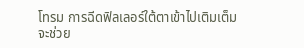โทรม การฉีดฟิลเลอร์ใต้ตาเข้าไปเติมเต็มจะช่วย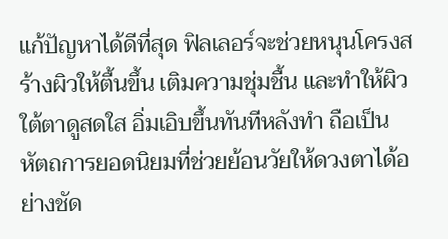แก้ปัญหาได้ดีที่สุด ฟิลเลอร์จะช่วยหนุนโครงสร้างผิวให้ตื้นขึ้น เติมความชุ่มชื้น และทำให้ผิวใต้ตาดูสดใส อิ่มเอิบขึ้นทันทีหลังทำ ถือเป็นหัตถการยอดนิยมที่ช่วยย้อนวัยให้ดวงตาได้อย่างชัด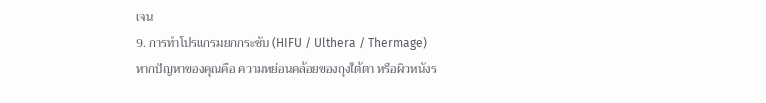เจน
9. การทำโปรแกรมยกกระชับ (HIFU / Ulthera / Thermage)
หากปัญหาของคุณคือ ความหย่อนคล้อยของถุงใต้ตา หรือผิวหนังร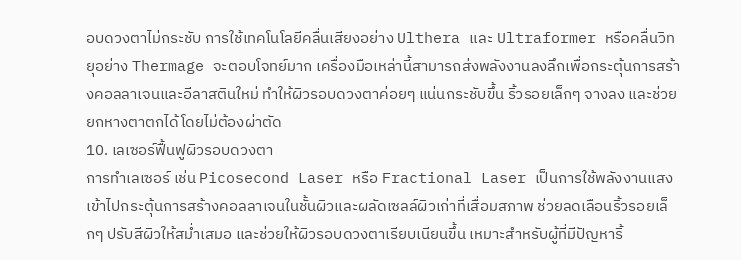อบดวงตาไม่กระชับ การใช้เทคโนโลยีคลื่นเสียงอย่าง Ulthera และ Ultraformer หรือคลื่นวิทยุอย่าง Thermage จะตอบโจทย์มาก เครื่องมือเหล่านี้สามารถส่งพลังงานลงลึกเพื่อกระตุ้นการสร้างคอลลาเจนและอีลาสตินใหม่ ทำให้ผิวรอบดวงตาค่อยๆ แน่นกระชับขึ้น ริ้วรอยเล็กๆ จางลง และช่วยยกหางตาตกได้โดยไม่ต้องผ่าตัด
10. เลเซอร์ฟื้นฟูผิวรอบดวงตา
การทำเลเซอร์ เช่น Picosecond Laser หรือ Fractional Laser เป็นการใช้พลังงานแสงเข้าไปกระตุ้นการสร้างคอลลาเจนในชั้นผิวและผลัดเซลล์ผิวเก่าที่เสื่อมสภาพ ช่วยลดเลือนริ้วรอยเล็กๆ ปรับสีผิวให้สม่ำเสมอ และช่วยให้ผิวรอบดวงตาเรียบเนียนขึ้น เหมาะสำหรับผู้ที่มีปัญหาริ้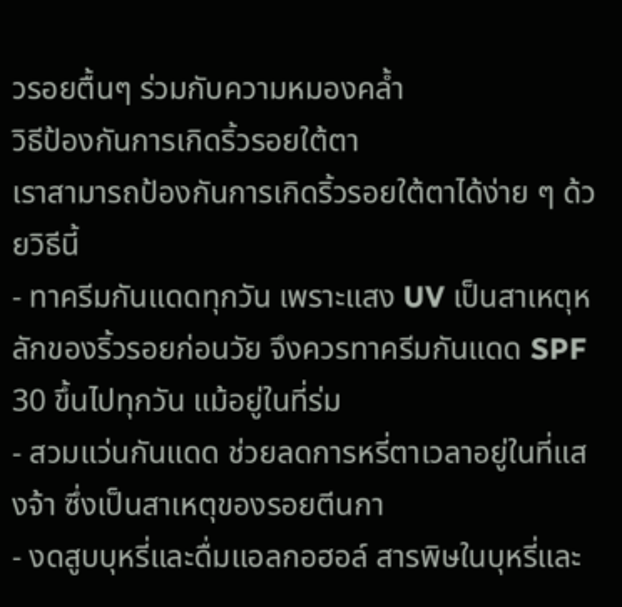วรอยตื้นๆ ร่วมกับความหมองคล้ำ
วิธีป้องกันการเกิดริ้วรอยใต้ตา
เราสามารถป้องกันการเกิดริ้วรอยใต้ตาได้ง่าย ๆ ด้วยวิธีนี้
- ทาครีมกันแดดทุกวัน เพราะแสง UV เป็นสาเหตุหลักของริ้วรอยก่อนวัย จึงควรทาครีมกันแดด SPF 30 ขึ้นไปทุกวัน แม้อยู่ในที่ร่ม
- สวมแว่นกันแดด ช่วยลดการหรี่ตาเวลาอยู่ในที่แสงจ้า ซึ่งเป็นสาเหตุของรอยตีนกา
- งดสูบบุหรี่และดื่มแอลกอฮอล์ สารพิษในบุหรี่และ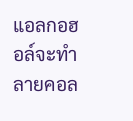แอลกอฮอล์จะทำลายคอล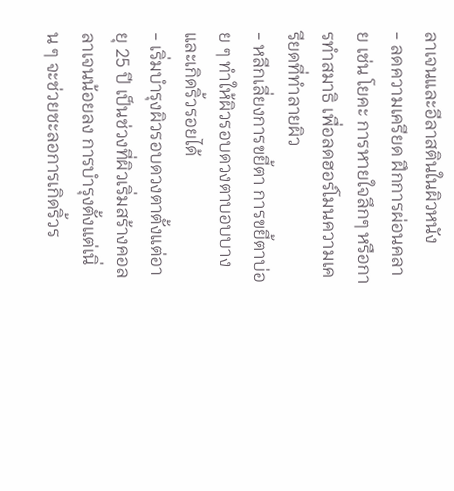ลาเจนและอีลาสตินในผิวหนัง
- ลดความเครียด ฝึกการผ่อนคลาย เช่น โยคะ การหายใจลึกๆ หรือการทำสมาธิ เพื่อลดฮอร์โมนความเครียดที่ทำลายผิว
- หลีกเลี่ยงการขยี้ตา การขยี้ตาบ่อย ๆ ทำให้ผิวรอบดวงตาบอบบางและเกิดริ้วรอยได้
- เริ่มบำรุงผิวรอบดวงตาตั้งแต่อายุ 25 ปี เป็นช่วงที่ผิวเริ่มสร้างคอลลาเจนน้อยลง การบำรุงตั้งแต่เนิ่น ๆ จะช่วยชะลอการเกิดริ้วร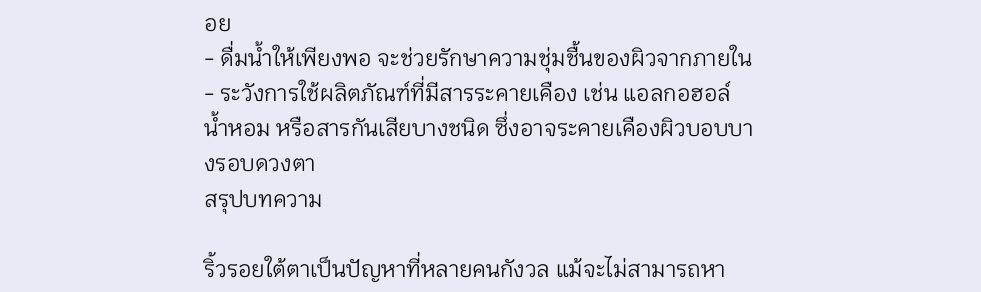อย
- ดื่มน้ำให้เพียงพอ จะช่วยรักษาความชุ่มชื้นของผิวจากภายใน
- ระวังการใช้ผลิตภัณฑ์ที่มีสารระคายเคือง เช่น แอลกอฮอล์ น้ำหอม หรือสารกันเสียบางชนิด ซึ่งอาจระคายเคืองผิวบอบบางรอบดวงตา
สรุปบทความ

ริ้วรอยใต้ตาเป็นปัญหาที่หลายคนกังวล แม้จะไม่สามารถหา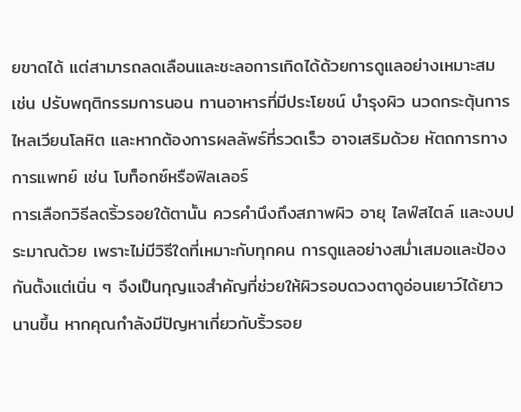ยขาดได้ แต่สามารถลดเลือนและชะลอการเกิดได้ด้วยการดูแลอย่างเหมาะสม เช่น ปรับพฤติกรรมการนอน ทานอาหารที่มีประโยชน์ บำรุงผิว นวดกระตุ้นการไหลเวียนโลหิต และหากต้องการผลลัพธ์ที่รวดเร็ว อาจเสริมด้วย หัตถการทางการแพทย์ เช่น โบท็อกซ์หรือฟิลเลอร์
การเลือกวิธีลดริ้วรอยใต้ตานั้น ควรคำนึงถึงสภาพผิว อายุ ไลฟ์สไตล์ และงบประมาณด้วย เพราะไม่มีวิธีใดที่เหมาะกับทุกคน การดูแลอย่างสม่ำเสมอและป้องกันตั้งแต่เนิ่น ๆ จึงเป็นกุญแจสำคัญที่ช่วยให้ผิวรอบดวงตาดูอ่อนเยาว์ได้ยาวนานขึ้น หากคุณกำลังมีปัญหาเกี่ยวกับริ้วรอย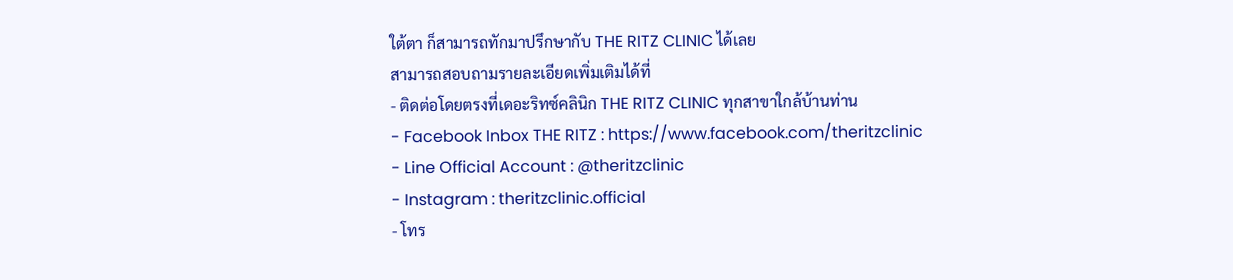ใต้ตา ก็สามารถทักมาปรึกษากับ THE RITZ CLINIC ได้เลย
สามารถสอบถามรายละเอียดเพิ่มเติมได้ที่
- ติดต่อโดยตรงที่เดอะริทซ์คลินิก THE RITZ CLINIC ทุกสาขาใกล้บ้านท่าน
- Facebook Inbox THE RITZ : https://www.facebook.com/theritzclinic
- Line Official Account : @theritzclinic
- Instagram : theritzclinic.official
- โทร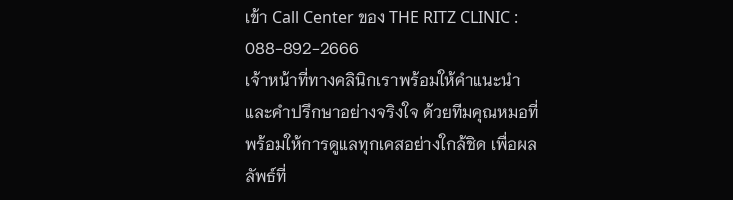เข้า Call Center ของ THE RITZ CLINIC : 088-892-2666
เจ้าหน้าที่ทางคลินิกเราพร้อมให้คำแนะนำ และคำปรึกษาอย่างจริงใจ ด้วยทีมคุณหมอที่พร้อมให้การดูแลทุกเคสอย่างใกล้ชิด เพื่อผลลัพธ์ที่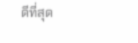ดีที่สุด